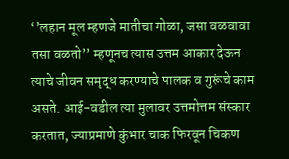‘’लहान मूल म्हणजे मातीचा गोळा, जसा वळवावा तसा वळतो’’ म्हणूनच त्यास उत्तम आकार देऊन त्याचे जीवन समृद्ध करण्याचे पालक व गुरूंचे काम असते. आई-वडील त्या मुलावर उत्तमोत्तम संस्कार करतात, ज्याप्रमाणे कुंभार चाक फिरवून चिकण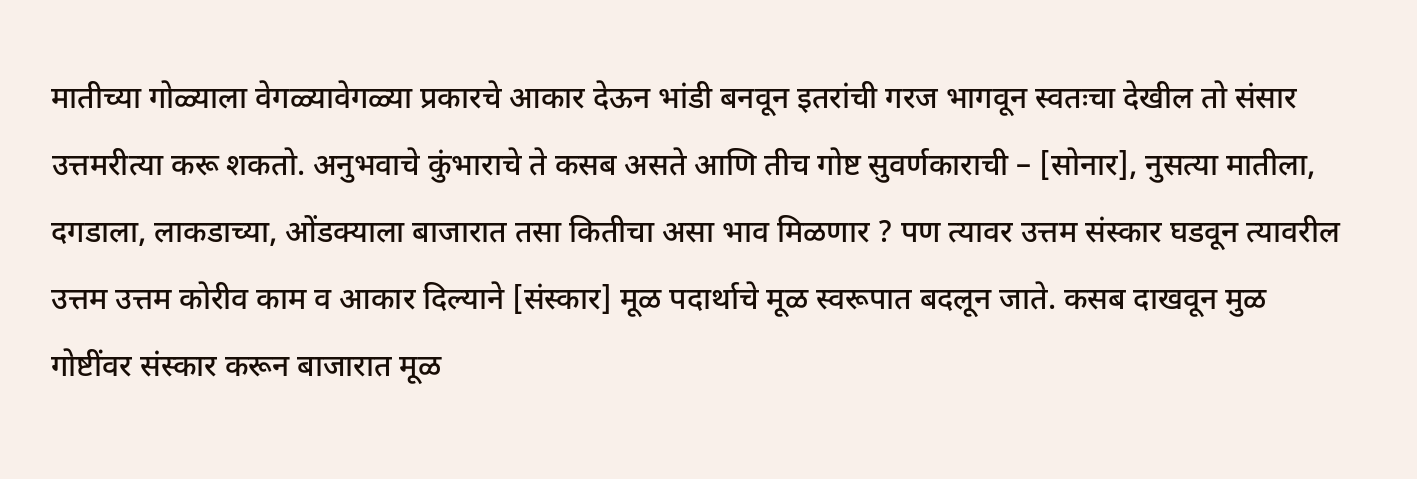मातीच्या गोळ्याला वेगळ्यावेगळ्या प्रकारचे आकार देऊन भांडी बनवून इतरांची गरज भागवून स्वतःचा देखील तो संसार उत्तमरीत्या करू शकतो. अनुभवाचे कुंभाराचे ते कसब असते आणि तीच गोष्ट सुवर्णकाराची – [सोनार], नुसत्या मातीला, दगडाला, लाकडाच्या, ओंडक्याला बाजारात तसा कितीचा असा भाव मिळणार ? पण त्यावर उत्तम संस्कार घडवून त्यावरील उत्तम उत्तम कोरीव काम व आकार दिल्याने [संस्कार] मूळ पदार्थाचे मूळ स्वरूपात बदलून जाते. कसब दाखवून मुळ गोष्टींवर संस्कार करून बाजारात मूळ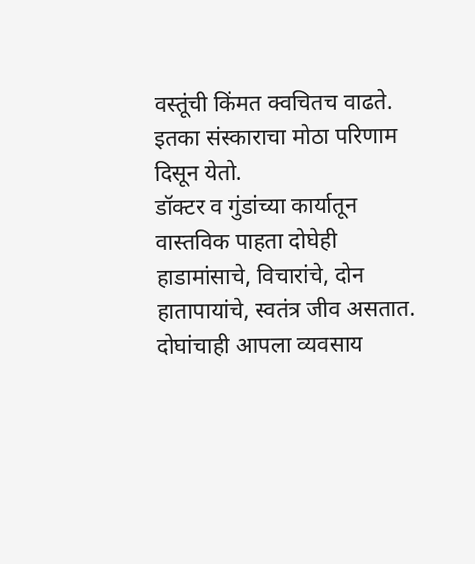वस्तूंची किंमत क्वचितच वाढते. इतका संस्काराचा मोठा परिणाम दिसून येतो.
डॉक्टर व गुंडांच्या कार्यातून वास्तविक पाहता दोघेही हाडामांसाचे, विचारांचे, दोन हातापायांचे, स्वतंत्र जीव असतात. दोघांचाही आपला व्यवसाय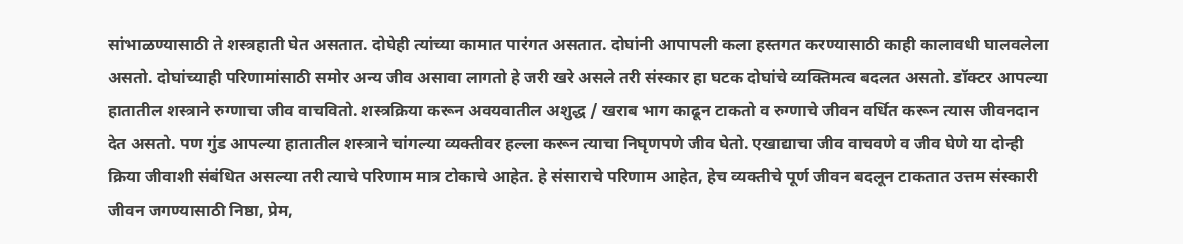सांभाळण्यासाठी ते शस्त्रहाती घेत असतात. दोघेही त्यांच्या कामात पारंगत असतात. दोघांनी आपापली कला हस्तगत करण्यासाठी काही कालावधी घालवलेला असतो. दोघांच्याही परिणामांसाठी समोर अन्य जीव असावा लागतो हे जरी खरे असले तरी संस्कार हा घटक दोघांचे व्यक्तिमत्व बदलत असतो. डॉक्टर आपल्या हातातील शस्त्राने रुग्णाचा जीव वाचवितो. शस्त्रक्रिया करून अवयवातील अशुद्ध / खराब भाग काढून टाकतो व रुग्णाचे जीवन वर्धित करून त्यास जीवनदान देत असतो. पण गुंड आपल्या हातातील शस्त्राने चांगल्या व्यक्तीवर हल्ला करून त्याचा निघृणपणे जीव घेतो. एखाद्याचा जीव वाचवणे व जीव घेणे या दोन्ही क्रिया जीवाशी संबंधित असल्या तरी त्याचे परिणाम मात्र टोकाचे आहेत. हे संसाराचे परिणाम आहेत, हेच व्यक्तीचे पूर्ण जीवन बदलून टाकतात उत्तम संस्कारी जीवन जगण्यासाठी निष्ठा, प्रेम,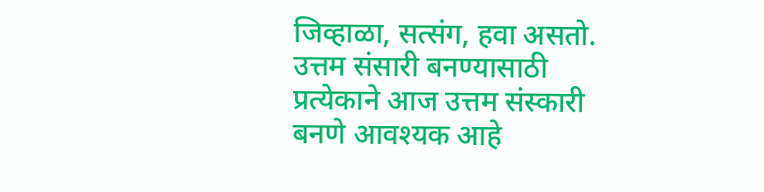जिव्हाळा, सत्संग, हवा असतो. उत्तम संसारी बनण्यासाठी प्रत्येकाने आज उत्तम संस्कारी बनणे आवश्यक आहे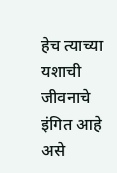हेच त्याच्या यशाची जीवनाचे इंगित आहे असे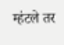म्हंटले तर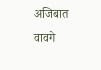अजिबात वावगे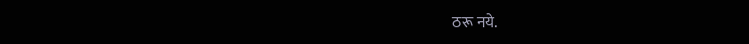ठरू नये.